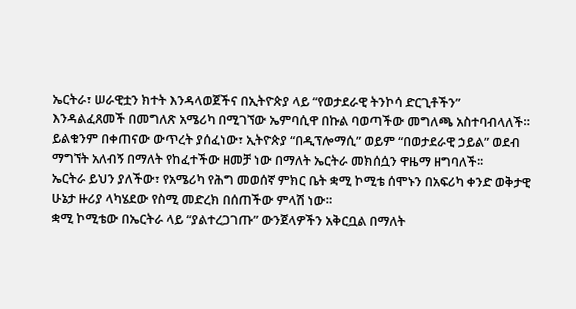ኤርትራ፣ ሠራዊቷን ክተት እንዳላወጀችና በኢትዮጵያ ላይ “የወታደራዊ ትንኮሳ ድርጊቶችን” እንዳልፈጸመች በመግለጽ አሜሪካ በሚገኘው ኤምባሲዋ በኩል ባወጣችው መግለጫ አስተባብላለች።
ይልቁንም በቀጠናው ውጥረት ያሰፈነው፣ ኢትዮጵያ “በዲፕሎማሲ” ወይም “በወታደራዊ ኃይል” ወደብ ማግኘት አለብኝ በማለት የከፈተችው ዘመቻ ነው በማለት ኤርትራ መክሰሷን ዋዜማ ዘግባለች፡፡
ኤርትራ ይህን ያለችው፣ የአሜሪካ የሕግ መወሰኛ ምክር ቤት ቋሚ ኮሚቴ ሰሞኑን በአፍሪካ ቀንድ ወቅታዊ ሁኔታ ዙሪያ ላካሄደው የስሚ መድረክ በሰጠችው ምላሽ ነው።
ቋሚ ኮሚቴው በኤርትራ ላይ “ያልተረጋገጡ” ውንጀላዎችን አቅርቧል በማለት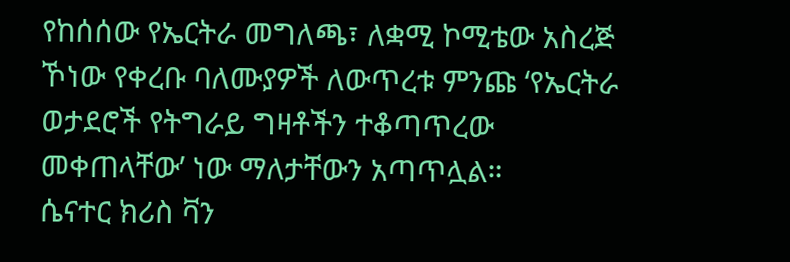የከሰሰው የኤርትራ መግለጫ፣ ለቋሚ ኮሚቴው አስረጅ ኾነው የቀረቡ ባለሙያዎች ለውጥረቱ ምንጩ ‘የኤርትራ ወታደሮች የትግራይ ግዛቶችን ተቆጣጥረው መቀጠላቸው’ ነው ማለታቸውን አጣጥሏል።
ሴናተር ክሪስ ቫን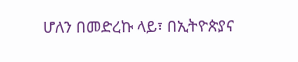ሆለን በመድረኩ ላይ፣ በኢትዮጵያና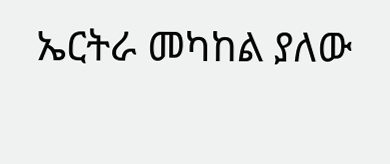ኤርትራ መካከል ያለው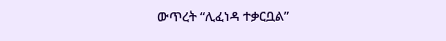ውጥረት “ሊፈነዳ ተቃርቧል”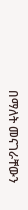በማለት መናገራቸውን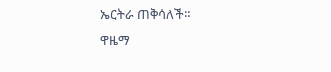ኤርትራ ጠቅሳለች።
ዋዜማ